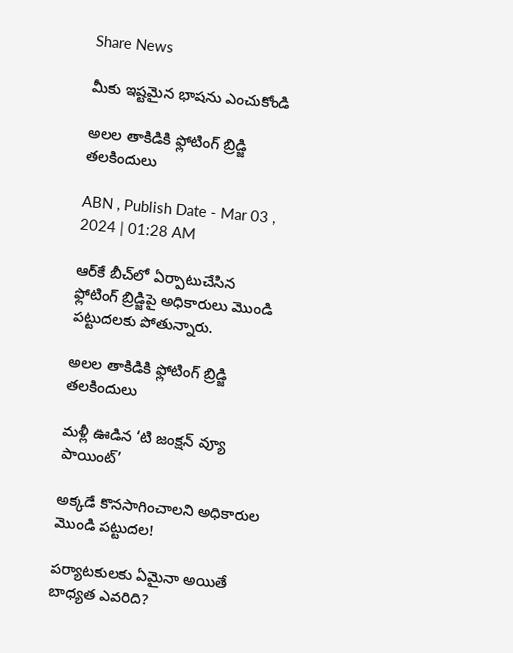Share News

మీకు ఇష్టమైన భాషను ఎంచుకోండి

అలల తాకిడికి ఫ్లోటింగ్‌ బ్రిడ్జి తలకిందులు

ABN , Publish Date - Mar 03 , 2024 | 01:28 AM

ఆర్‌కే బీచ్‌లో ఏర్పాటుచేసిన ఫ్లోటింగ్‌ బ్రిడ్జిపై అధికారులు మొండి పట్టుదలకు పోతున్నారు.

అలల తాకిడికి ఫ్లోటింగ్‌ బ్రిడ్జి తలకిందులు

మళ్లీ ఊడిన ‘టి జంక్షన్‌ వ్యూ పాయింట్‌’

అక్కడే కొనసాగించాలని అధికారుల మొండి పట్టుదల!

పర్యాటకులకు ఏమైనా అయితే బాధ్యత ఎవరిది?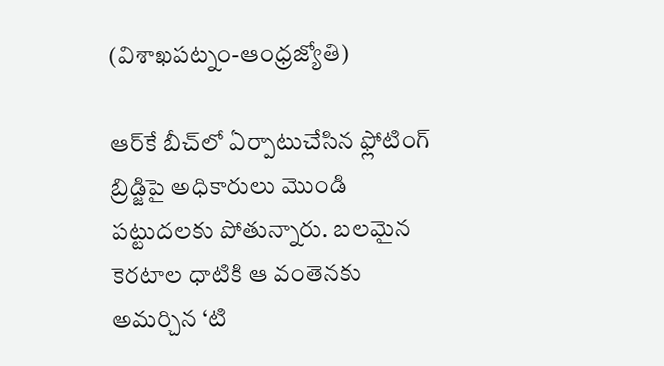(విశాఖపట్నం-ఆంధ్రజ్యోతి)

ఆర్‌కే బీచ్‌లో ఏర్పాటుచేసిన ఫ్లోటింగ్‌ బ్రిడ్జిపై అధికారులు మొండి పట్టుదలకు పోతున్నారు. బలమైన కెరటాల ధాటికి ఆ వంతెనకు అమర్చిన ‘టి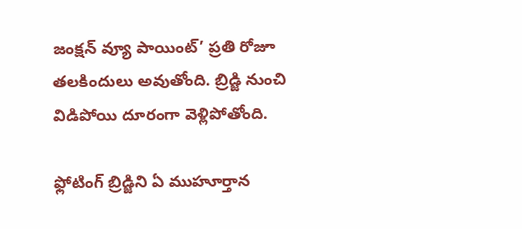జంక్షన్‌ వ్యూ పాయింట్‌’ ప్రతి రోజూ తలకిందులు అవుతోంది. బ్రిడ్జి నుంచి విడిపోయి దూరంగా వెళ్లిపోతోంది.

ఫ్లోటింగ్‌ బ్రిడ్జిని ఏ ముహూర్తాన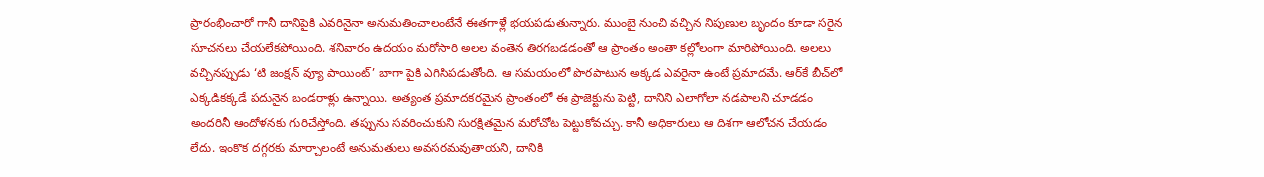ప్రారంభించారో గానీ దానిపైకి ఎవరినైనా అనుమతించాలంటేనే ఈతగాళ్లే భయపడుతున్నారు. ముంబై నుంచి వచ్చిన నిపుణుల బృందం కూడా సరైన సూచనలు చేయలేకపోయింది. శనివారం ఉదయం మరోసారి అలల వంతెన తిరగబడడంతో ఆ ప్రాంతం అంతా కల్లోలంగా మారిపోయింది. అలలు వచ్చినప్పుడు ‘టి జంక్షన్‌ వ్యూ పాయింట్‌’ బాగా పైకి ఎగిసిపడుతోంది. ఆ సమయంలో పొరపాటున అక్కడ ఎవరైనా ఉంటే ప్రమాదమే. ఆర్‌కే బీచ్‌లో ఎక్కడికక్కడే పదునైన బండరాళ్లు ఉన్నాయి. అత్యంత ప్రమాదకరమైన ప్రాంతంలో ఈ ప్రాజెక్టును పెట్టి, దానిని ఎలాగోలా నడపాలని చూడడం అందరినీ ఆందోళనకు గురిచేస్తోంది. తప్పును సవరించుకుని సురక్షితమైన మరోచోట పెట్టుకోవచ్చు. కానీ అధికారులు ఆ దిశగా ఆలోచన చేయడం లేదు. ఇంకొక దగ్గరకు మార్చాలంటే అనుమతులు అవసరమవుతాయని, దానికి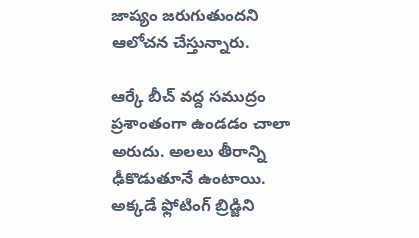జాప్యం జరుగుతుందని ఆలోచన చేస్తున్నారు.

ఆర్కే బీచ్‌ వద్ద సముద్రం ప్రశాంతంగా ఉండడం చాలా అరుదు. అలలు తీరాన్ని ఢీకొడుతూనే ఉంటాయి. అక్కడే ఫ్లోటింగ్‌ బ్రిడ్జిని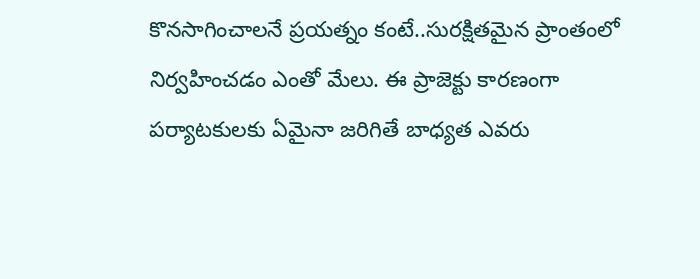కొనసాగించాలనే ప్రయత్నం కంటే..సురక్షితమైన ప్రాంతంలో నిర్వహించడం ఎంతో మేలు. ఈ ప్రాజెక్టు కారణంగా పర్యాటకులకు ఏమైనా జరిగితే బాధ్యత ఎవరు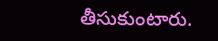తీసుకుంటారు.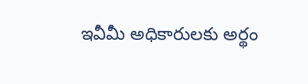ఇవీమీ అధికారులకు అర్థం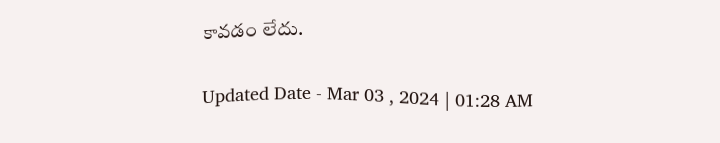కావడం లేదు.

Updated Date - Mar 03 , 2024 | 01:28 AM